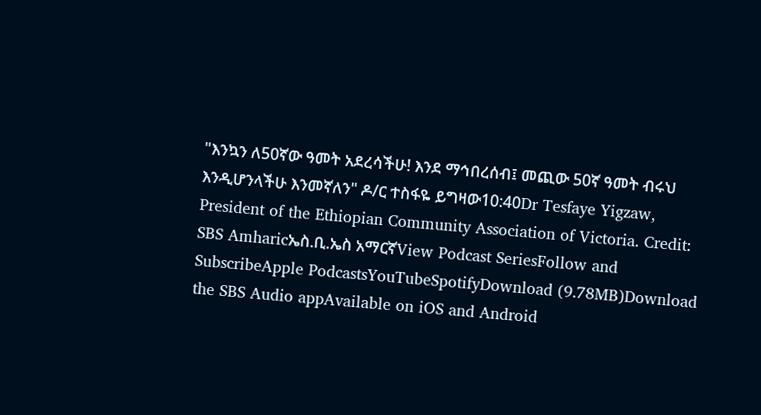"እንኳን ለ50ኛው ዓመት አደረሳችሁ! እንደ ማኅበረሰብ፤ መጪው 50ኛ ዓመት ብሩህ እንዲሆንላችሁ እንመኛለን" ዶ/ር ተስፋዬ ይግዛው10:40Dr Tesfaye Yigzaw, President of the Ethiopian Community Association of Victoria. Credit: SBS Amharicኤስ.ቢ.ኤስ አማርኛView Podcast SeriesFollow and SubscribeApple PodcastsYouTubeSpotifyDownload (9.78MB)Download the SBS Audio appAvailable on iOS and Android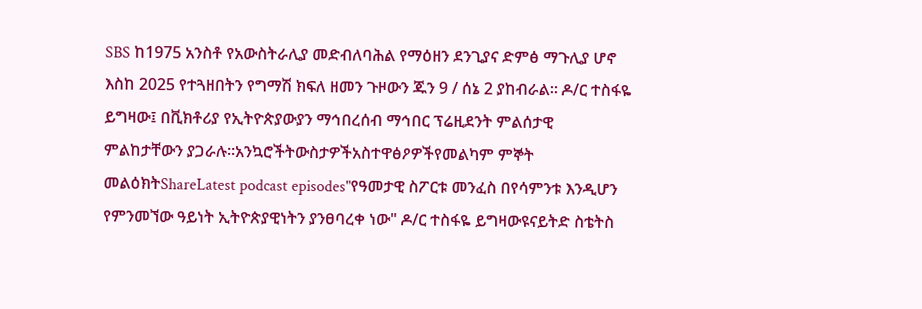SBS ከ1975 አንስቶ የአውስትራሊያ መድብለባሕል የማዕዘን ደንጊያና ድምፅ ማጉሊያ ሆኖ እስከ 2025 የተጓዘበትን የግማሽ ክፍለ ዘመን ጉዞውን ጁን 9 / ሰኔ 2 ያከብራል። ዶ/ር ተስፋዬ ይግዛው፤ በቪክቶሪያ የኢትዮጵያውያን ማኅበረሰብ ማኅበር ፕሬዚደንት ምልሰታዊ ምልከታቸውን ያጋራሉ።አንኳሮችትውስታዎችአስተዋፅዖዎችየመልካም ምኞት መልዕክትShareLatest podcast episodes"የዓመታዊ ስፖርቱ መንፈስ በየሳምንቱ እንዲሆን የምንመኘው ዓይነት ኢትዮጵያዊነትን ያንፀባረቀ ነው" ዶ/ር ተስፋዬ ይግዛውዩናይትድ ስቴትስ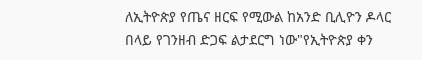ለኢትዮጵያ የጤና ዘርፍ የሚውል ከአንድ ቢሊዮን ዶላር በላይ የገንዘብ ድጋፍ ልታደርግ ነው"የኢትዮጵያ ቀን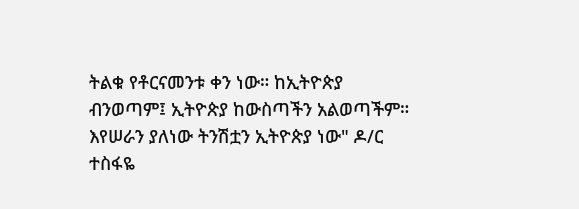ትልቁ የቶርናመንቱ ቀን ነው። ከኢትዮጵያ ብንወጣም፤ ኢትዮጵያ ከውስጣችን አልወጣችም። እየሠራን ያለነው ትንሽቷን ኢትዮጵያ ነው" ዶ/ር ተስፋዬ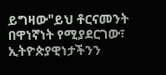ይግዛው"ይህ ቶርናመንት በዋነኛነት የሚያደርገው፣ ኢትዮጵያዊነታችንን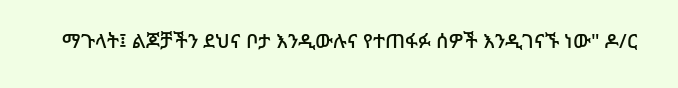ማጉላት፤ ልጆቻችን ደህና ቦታ እንዲውሉና የተጠፋፉ ሰዎች እንዲገናኙ ነው" ዶ/ር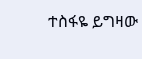ተስፋዬ ይግዛው